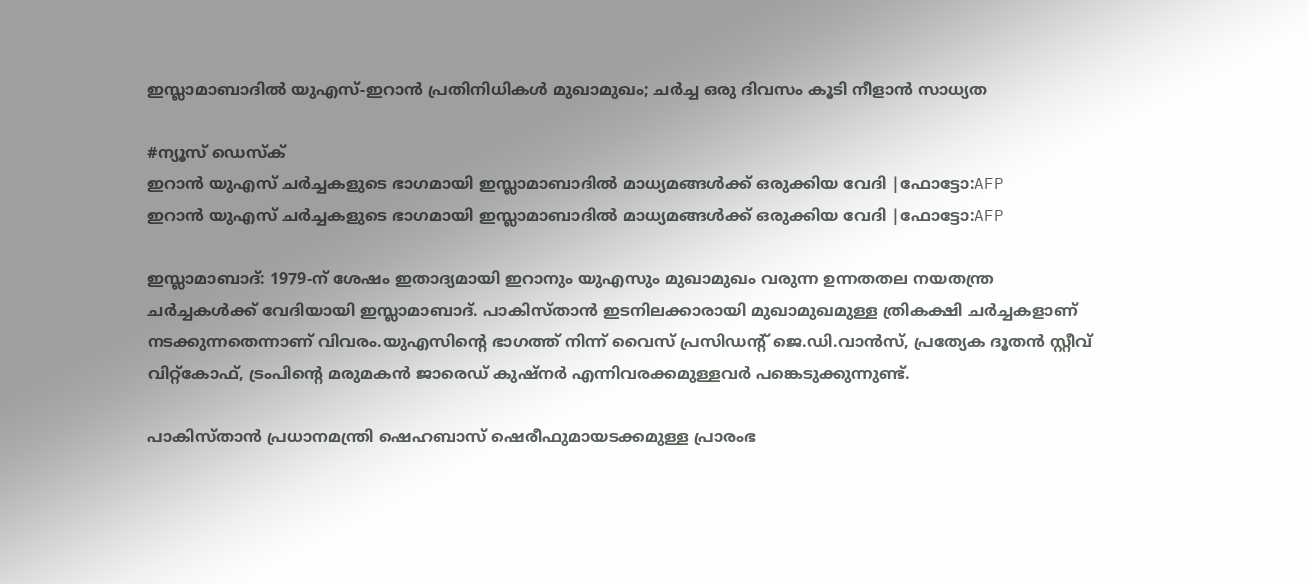ഇസ്ലാമാബാദിൽ യുഎസ്-ഇറാൻ പ്രതിനിധികൾ മുഖാമുഖം; ചർച്ച ഒരു ദിവസം കൂടി നീളാൻ സാധ്യത

#ന്യൂസ് ഡെസ്ക്
ഇറാന്‍ യുഎസ് ചര്‍ച്ചകളുടെ ഭാഗമായി ഇസ്ലാമാബാദില്‍ മാധ്യമങ്ങള്‍ക്ക് ഒരുക്കിയ വേദി |ഫോട്ടോ:AFP
ഇറാന്‍ യുഎസ് ചര്‍ച്ചകളുടെ ഭാഗമായി ഇസ്ലാമാബാദില്‍ മാധ്യമങ്ങള്‍ക്ക് ഒരുക്കിയ വേദി |ഫോട്ടോ:AFP

ഇസ്ലാമാബാദ്: 1979-ന് ശേഷം ഇതാദ്യമായി ഇറാനും യുഎസും മുഖാമുഖം വരുന്ന ഉന്നതതല നയതന്ത്ര ചർച്ചകൾക്ക് വേദിയായി ഇസ്ലാമാബാദ്. പാകിസ്താൻ ഇടനിലക്കാരായി മുഖാമുഖമുള്ള ത്രികക്ഷി ചർച്ചകളാണ് നടക്കുന്നതെന്നാണ് വിവരം.യുഎസിന്റെ ഭാഗത്ത് നിന്ന് വൈസ് പ്രസിഡന്റ് ജെ.ഡി.വാൻസ്, പ്രത്യേക ദൂതൻ സ്റ്റീവ് വിറ്റ്‌കോഫ്, ട്രംപിന്റെ മരുമകൻ ജാരെഡ് കുഷ്‌നർ എന്നിവരക്കമുള്ളവർ പങ്കെടുക്കുന്നുണ്ട്.

പാകിസ്താൻ പ്രധാനമന്ത്രി ഷെഹബാസ് ഷെരീഫുമായടക്കമുള്ള പ്രാരംഭ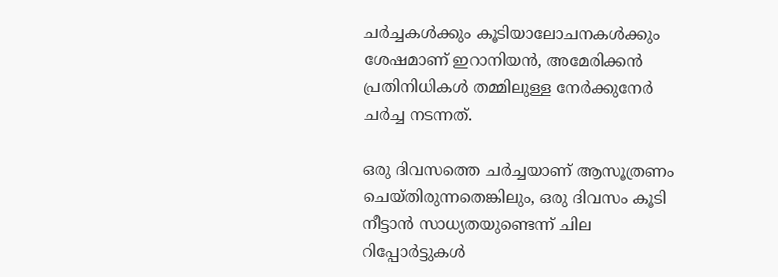ചർച്ചകൾക്കും കൂടിയാലോചനകൾക്കും ശേഷമാണ് ഇറാനിയൻ, അമേരിക്കൻ പ്രതിനിധികൾ തമ്മിലുള്ള നേർക്കുനേർ ചർച്ച നടന്നത്.

ഒരു ദിവസത്തെ ചർച്ചയാണ് ആസൂത്രണം ചെയ്തിരുന്നതെങ്കിലും, ഒരു ദിവസം കൂടി നീട്ടാൻ സാധ്യതയുണ്ടെന്ന് ചില റിപ്പോർട്ടുകൾ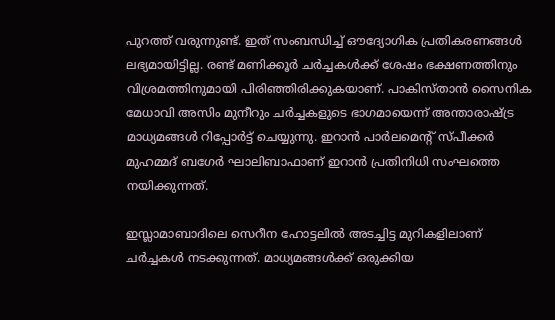പുറത്ത് വരുന്നുണ്ട്. ഇത് സംബന്ധിച്ച് ഔദ്യോഗിക പ്രതികരണങ്ങൾ ലഭ്യമായിട്ടില്ല. രണ്ട് മണിക്കൂർ ചർച്ചകൾക്ക് ശേഷം ഭക്ഷണത്തിനും വിശ്രമത്തിനുമായി പിരിഞ്ഞിരിക്കുകയാണ്. പാകിസ്താൻ സൈനിക മേധാവി അസിം മുനീറും ചർച്ചകളുടെ ഭാഗമായെന്ന് അന്താരാഷ്ട്ര മാധ്യമങ്ങൾ റിപ്പോർട്ട് ചെയ്യുന്നു. ഇറാൻ പാർലമെന്റ് സ്പീക്കർ മുഹമ്മദ് ബഗേർ ഘാലിബാഫാണ് ഇറാൻ പ്രതിനിധി സംഘത്തെ നയിക്കുന്നത്.

ഇസ്ലാമാബാദിലെ സെറീന ഹോട്ടലിൽ അടച്ചിട്ട മുറികളിലാണ് ചർച്ചകൾ നടക്കുന്നത്. മാധ്യമങ്ങൾക്ക് ഒരുക്കിയ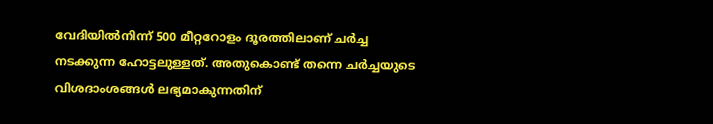വേദിയിൽനിന്ന് 500 മീറ്ററോളം ദൂരത്തിലാണ് ചർച്ച നടക്കുന്ന ഹോട്ടലുള്ളത്. അതുകൊണ്ട് തന്നെ ചർച്ചയുടെ വിശദാംശങ്ങൾ ലഭ്യമാകുന്നതിന്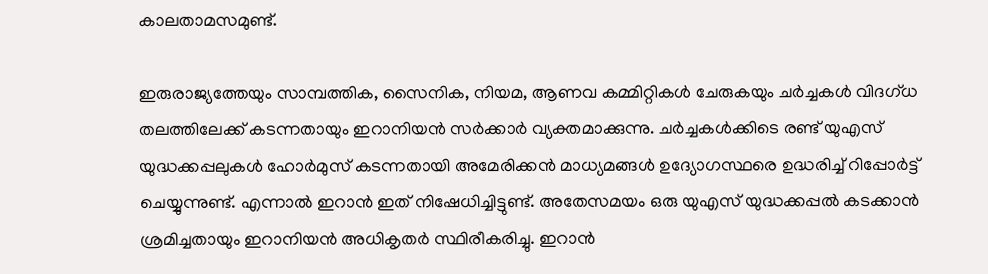കാലതാമസമുണ്ട്.

ഇരുരാജ്യത്തേയും സാമ്പത്തിക, സൈനിക, നിയമ, ആണവ കമ്മിറ്റികൾ ചേരുകയും ചർച്ചകൾ വിദഗ്ധ തലത്തിലേക്ക് കടന്നതായും ഇറാനിയൻ സർക്കാർ വ്യക്തമാക്കുന്നു. ചർച്ചകൾക്കിടെ രണ്ട് യുഎസ് യുദ്ധക്കപ്പലുകൾ ഹോർമുസ് കടന്നതായി അമേരിക്കൻ മാധ്യമങ്ങൾ ഉദ്യോഗസ്ഥരെ ഉദ്ധരിച്ച് റിപ്പോർട്ട് ചെയ്യുന്നുണ്ട്. എന്നാൽ ഇറാൻ ഇത് നിഷേധിച്ചിട്ടുണ്ട്. അതേസമയം ഒരു യുഎസ് യുദ്ധക്കപ്പൽ കടക്കാൻ ശ്രമിച്ചതായും ഇറാനിയൻ അധികൃതർ സ്ഥിരീകരിച്ചു. ഇറാൻ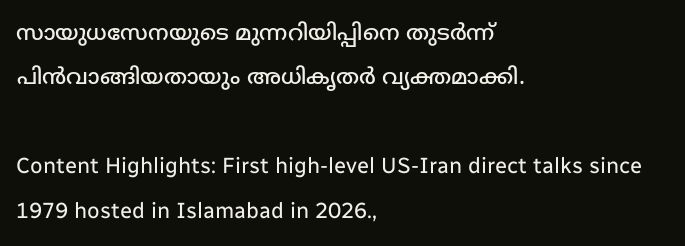സായുധസേനയുടെ മുന്നറിയിപ്പിനെ തുടർന്ന് പിൻവാങ്ങിയതായും അധികൃതർ വ്യക്തമാക്കി.

Content Highlights: First high-level US-Iran direct talks since 1979 hosted in Islamabad in 2026.,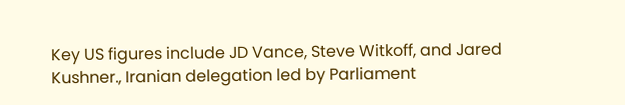Key US figures include JD Vance, Steve Witkoff, and Jared Kushner., Iranian delegation led by Parliament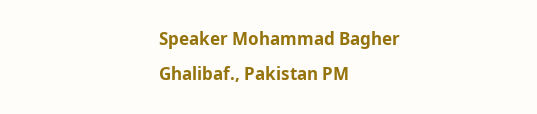Speaker Mohammad Bagher Ghalibaf., Pakistan PM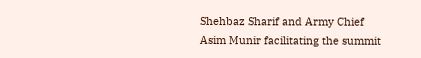Shehbaz Sharif and Army Chief Asim Munir facilitating the summit